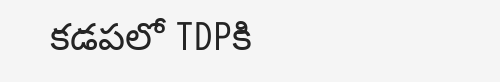కడపలో TDPకి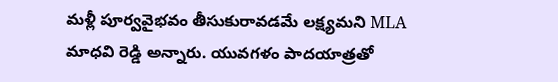మళ్లీ పూర్వవైభవం తీసుకురావడమే లక్ష్యమని MLA మాధవి రెడ్డి అన్నారు. యువగళం పాదయాత్రతో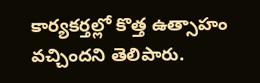కార్యకర్తల్లో కొత్త ఉత్సాహం వచ్చిందని తెలిపారు.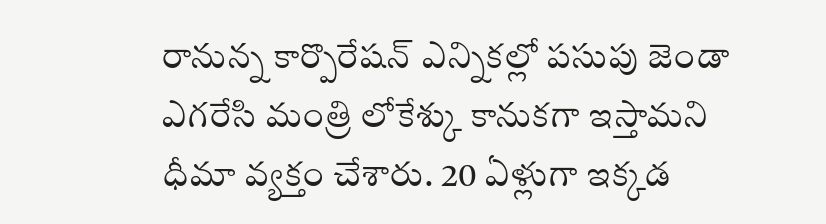రానున్న కార్పొరేషన్ ఎన్నికల్లో పసుపు జెండా ఎగరేసి మంత్రి లోకేశ్కు కానుకగా ఇస్తామని ధీమా వ్యక్తం చేశారు. 20 ఏళ్లుగా ఇక్కడ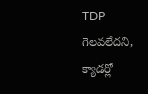TDP గెలవలేదని, క్యాడర్లో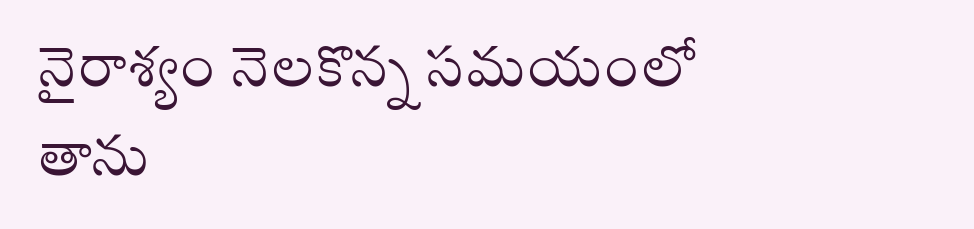నైరాశ్యం నెలకొన్న సమయంలో తాను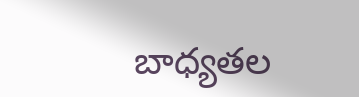బాధ్యతల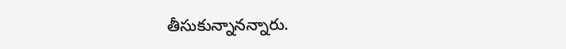తీసుకున్నానన్నారు.